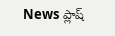News ప్లాష్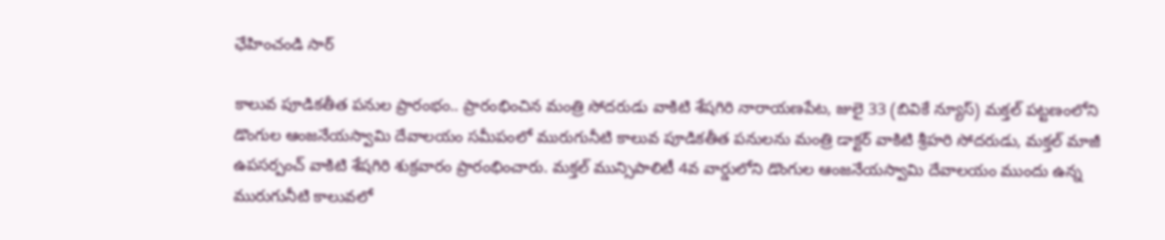ఛేహించండి సార్

కాలువ పూడికతీత పనుల ప్రారంభం.. ప్రారంభించిన మంత్రి సోదరుడు వాకిటి శేషగిరి నారాయణపేట, జులై 33 (బివికే న్యూస్) మక్తల్ పట్టణంలోని డొంగుల ఆంజనేయస్వామి దేవాలయం సమీపంలో మురుగునీటి కాలువ పూడికతీత పనులను మంత్రి డాక్టర్ వాకిటి శ్రీహరి సోదరుడు, మక్తల్ మాజీ ఉపసర్పంచ్ వాకిటి శేషగిరి శుక్రవారం ప్రారంభించారు. మక్తల్ మున్సిపాలిటీ 4వ వార్డులోని డొంగుల ఆంజనేయస్వామి దేవాలయం ముందు ఉన్న మురుగునీటి కాలువలో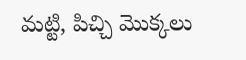మట్టి, పిచ్చి మొక్కలు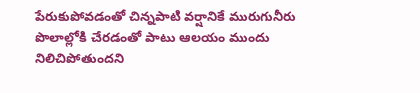పేరుకుపోవడంతో చిన్నపాటి వర్షానికే మురుగునీరు పొలాల్లోకి చేరడంతో పాటు ఆలయం ముందు నిలిచిపోతుందని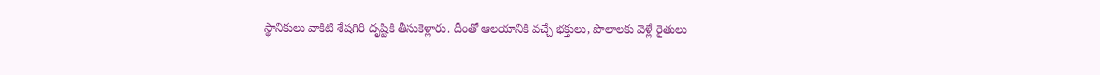స్థానికులు వాకిటి శేషగిరి దృష్టికి తీసుకెళ్లారు. దీంతో ఆలయానికి వచ్చే భక్తులు, పొలాలకు వెళ్లే రైతులు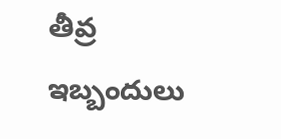తీవ్ర ఇబ్బందులు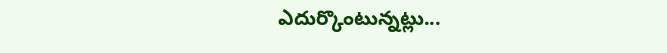ఎదుర్కొంటున్నట్లు...